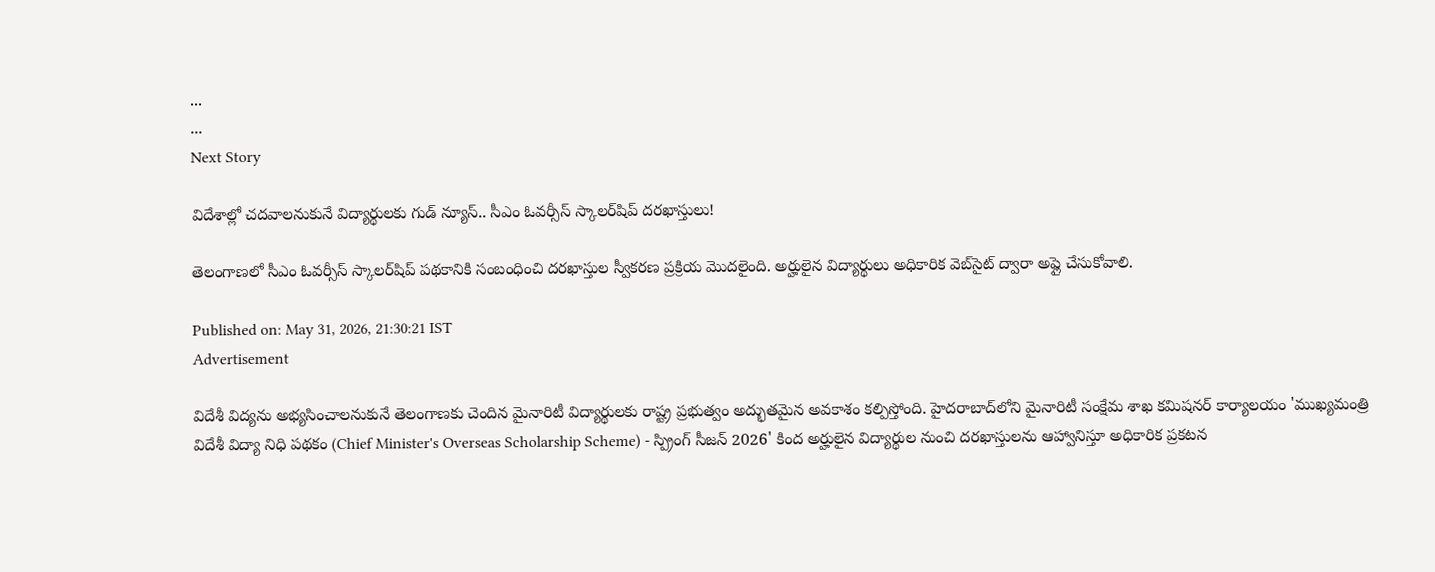...
...
Next Story

విదేశాల్లో చదవాలనుకునే విద్యార్థులకు గుడ్ న్యూస్.. సీఎం ఓవర్సీస్ స్కాలర్‌షిప్ దరఖాస్తులు!

తెలంగాణలో సీఎం ఓవర్సీస్ స్కాలర్‌షిప్ పథకానికి సంబంధించి దరఖాస్తుల స్వీకరణ ప్రక్రియ మెుదలైంది. అర్హులైన విద్యార్థులు అధికారిక వెబ్‌సైట్ ద్వారా అప్లై చేసుకోవాలి.

Published on: May 31, 2026, 21:30:21 IST
Advertisement

విదేశీ విద్యను అభ్యసించాలనుకునే తెలంగాణకు చెందిన మైనారిటీ విద్యార్థులకు రాష్ట్ర ప్రభుత్వం అద్భుతమైన అవకాశం కల్పిస్తోంది. హైదరాబాద్‌లోని మైనారిటీ సంక్షేమ శాఖ కమిషనర్ కార్యాలయం 'ముఖ్యమంత్రి విదేశీ విద్యా నిధి పథకం (Chief Minister's Overseas Scholarship Scheme) - స్ప్రింగ్ సీజన్ 2026' కింద అర్హులైన విద్యార్థుల నుంచి దరఖాస్తులను ఆహ్వానిస్తూ అధికారిక ప్రకటన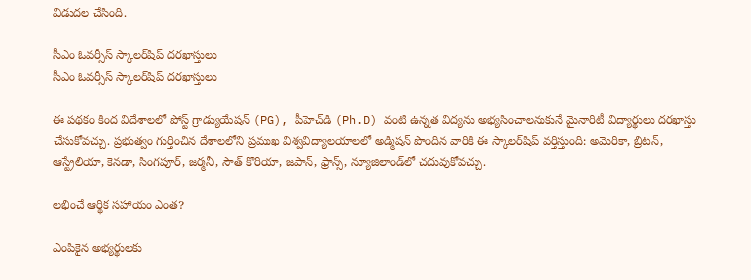విడుదల చేసింది.

సీఎం ఓవర్సీస్ స్కాలర్‌షిప్ దరఖాస్తులు
సీఎం ఓవర్సీస్ స్కాలర్‌షిప్ దరఖాస్తులు

ఈ పథకం కింద విదేశాలలో పోస్ట్ గ్రాడ్యుయేషన్ (PG), పీహెచ్‌డి (Ph.D) వంటి ఉన్నత విద్యను అభ్యసించాలనుకునే మైనారిటీ విద్యార్థులు దరఖాస్తు చేసుకోవచ్చు. ప్రభుత్వం గుర్తించిన దేశాలలోని ప్రముఖ విశ్వవిద్యాలయాలలో అడ్మిషన్ పొందిన వారికి ఈ స్కాలర్‌షిప్ వర్తిస్తుంది: అమెరికా, బ్రిటన్, ఆస్ట్రేలియా, కెనడా, సింగపూర్, జర్మనీ, సౌత్ కొరియా, జపాన్, ఫ్రాన్స్, న్యూజిలాండ్‌లో చదువుకోవచ్చు.

లభించే ఆర్థిక సహాయం ఎంత?

ఎంపికైన అభ్యర్థులకు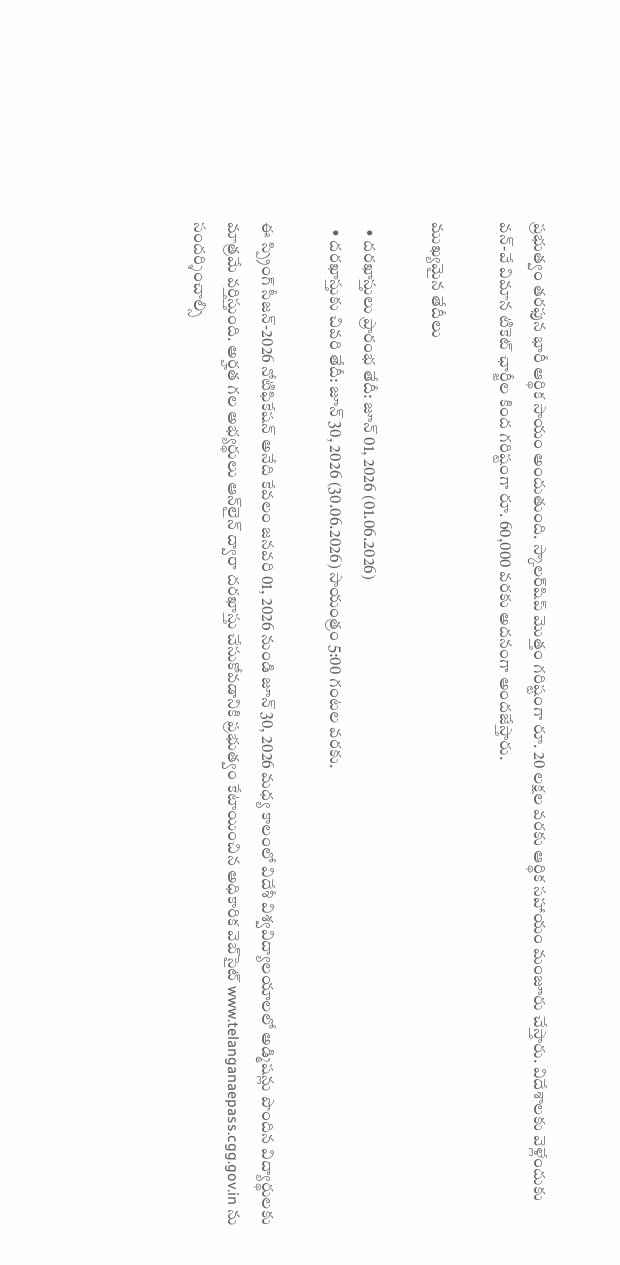ప్రభుత్వం తరఫున భారీ ఆర్థిక సాయం అందుతుంది. స్కాలర్‌షిప్ మొత్తం గరిష్టంగా రూ. 20 లక్షల వరకు ఆర్థిక సహాయం మంజూరు చేస్తారు. విదేశాలకు వెళ్లేందుకు వన్-వే విమాన టికెట్ ఛార్జీల కింద గరిష్టంగా రూ. 60,000 వరకు అదనంగా అందజేస్తారు.

ముఖ్యమైన తేదీలు

  • దరఖాస్తులు ప్రారంభ తేదీ: జూన్ 01, 2026 (01.06.2026)
  • దరఖాస్తుకు చివరి తేదీ: జూన్ 30, 2026 (30.06.2026) సాయంత్రం 5:00 గంటల వరకు.

ఈ స్ప్రింగ్ సీజన్-2026 నోటిఫికేషన్ అనేది కేవలం జనవరి 01, 2026 నుండి జూన్ 30, 2026 మధ్య కాలంలో విదేశీ విశ్వవిద్యాలయాలలో అడ్మిషన్లు పొందిన విద్యార్థులకు మాత్రమే వర్తిస్తుంది. అర్హత గల అభ్యర్థులు ఆన్‌లైన్ ద్వారా దరఖాస్తు చేసుకోవడానికి ప్రభుత్వం కేటాయించిన అధికారిక వెబ్‌సైట్ www.telanganaepass.cgg.gov.in ను సందర్శించాల్సి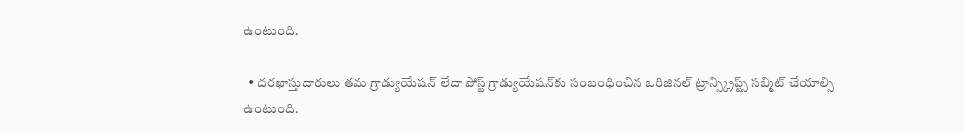ఉంటుంది.

  • దరఖాస్తుదారులు తమ గ్రాడ్యుయేషన్ లేదా పోస్ట్ గ్రాడ్యుయేషన్‌కు సంబంధించిన ఒరిజినల్ ట్రాన్స్క్రిప్ట్స్ సబ్మిట్ చేయాల్సి ఉంటుంది.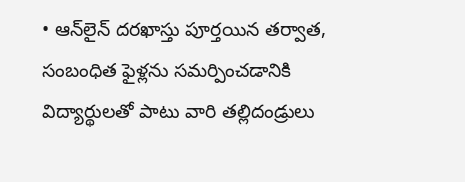• ఆన్‌లైన్ దరఖాస్తు పూర్తయిన తర్వాత, సంబంధిత ఫైళ్లను సమర్పించడానికి విద్యార్థులతో పాటు వారి తల్లిదండ్రులు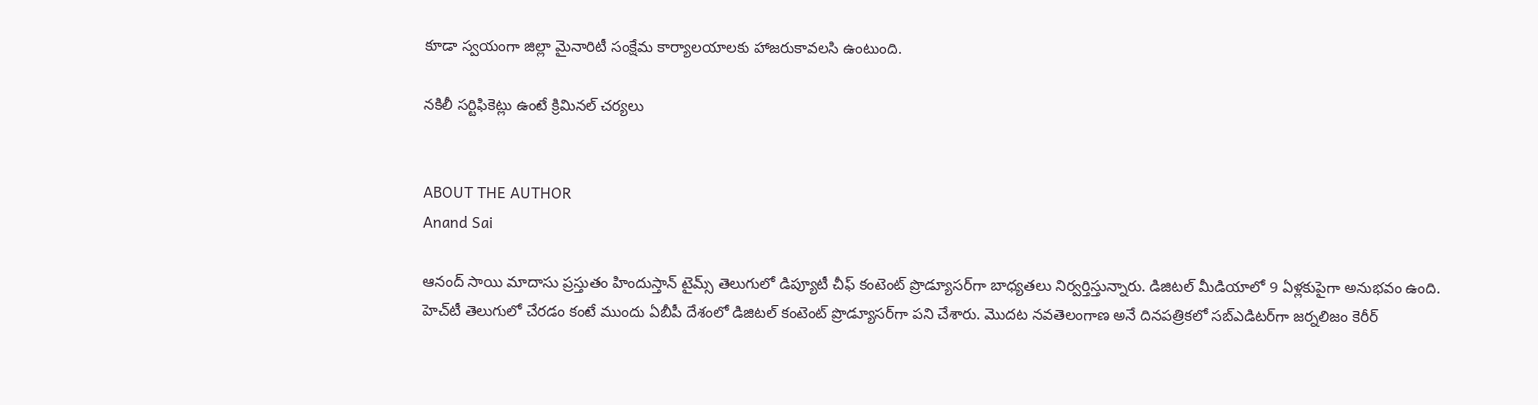కూడా స్వయంగా జిల్లా మైనారిటీ సంక్షేమ కార్యాలయాలకు హాజరుకావలసి ఉంటుంది.

నకిలీ సర్టిఫికెట్లు ఉంటే క్రిమినల్ చర్యలు


ABOUT THE AUTHOR
Anand Sai

ఆనంద్ సాయి మాదాసు ప్రస్తుతం హిందుస్తాన్ టైమ్స్ తెలుగులో డిప్యూటీ చీఫ్ కంటెంట్ ప్రొడ్యూసర్‌గా బాధ్యతలు నిర్వర్తిస్తున్నారు. డిజిటల్ మీడియాలో 9 ఏళ్లకుపైగా అనుభవం ఉంది. హెచ్‌టీ తెలుగులో చేరడం కంటే ముందు ఏబీపీ దేశంలో డిజిటల్ కంటెంట్ ప్రొడ్యూసర్‌గా పని చేశారు. మెుదట నవతెలంగాణ అనే దినపత్రికలో సబ్ఎడిటర్‌గా జర్నలిజం కెరీర్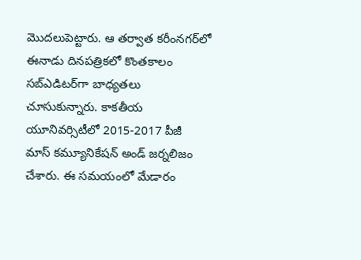మెుదలుపెట్టారు. ఆ తర్వాత కరీంనగర్‌లో ఈనాడు దినపత్రికలో కొంతకాలం సబ్‌ఎడిటర్‌గా బాధ్యతలు చూసుకున్నారు. కాకతీయ యూనివర్సిటీలో 2015-2017 పీజీ మాస్ కమ్యూనికేషన్ అండ్ జర్నలిజం చేశారు. ఈ సమయంలో మేడారం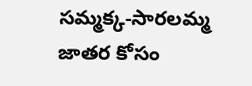సమ్మక్క-సారలమ్మ జాతర కోసం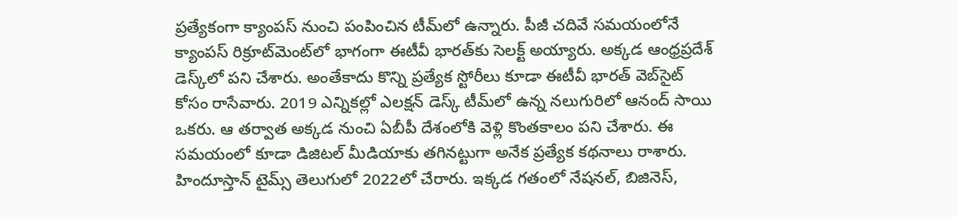ప్రత్యేకంగా క్యాంపస్ నుంచి పంపించిన టీమ్‌లో ఉన్నారు. పీజీ చదివే సమయంలోనే క్యాంపస్ రిక్రూట్‌మెంట్‌లో భాగంగా ఈటీవీ భారత్‌కు సెలక్ట్ అయ్యారు. అక్కడ ఆంధ్రప్రదేశ్‌ డెస్క్‌లో పని చేశారు. అంతేకాదు కొన్ని ప్రత్యేక స్టోరీలు కూడా ఈటీవీ భారత్ వెబ్‌సైట్ కోసం రాసేవారు. 2019 ఎన్నికల్లో ఎలక్షన్ డెస్క్‌ టీమ్‌లో ఉన్న నలుగురిలో ఆనంద్ సాయి ఒకరు. ఆ తర్వాత అక్కడ నుంచి ఏబీపీ దేశంలోకి వెళ్లి కొంతకాలం పని చేశారు. ఈ సమయంలో కూడా డిజిటల్ మీడియాకు తగినట్టుగా అనేక ప్రత్యేక కథనాలు రాశారు. హిందూస్తాన్ టైమ్స్‌ తెలుగులో 2022లో చేరారు. ఇక్కడ గతంలో నేషనల్, బిజినెస్,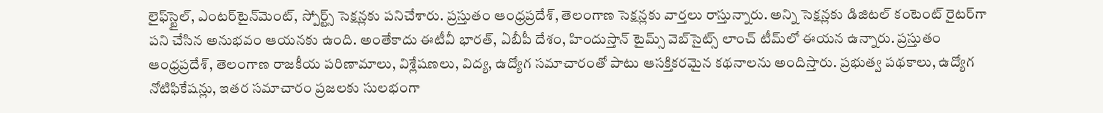లైఫ్‌స్టైల్, ఎంటర్‌టైన్‌మెంట్‌, స్పోర్ట్స్‌ సెక్షన్లకు పనిచేశారు. ప్రస్తుతం ఆంధ్రప్రదేశ్, తెలంగాణ సెక్షన్లకు వార్తలు రాస్తున్నారు. అన్ని సెక్షన్లకు డిజిటల్ కంటెంట్ రైటర్‌గా పని చేసిన అనుభవం ఆయనకు ఉంది. అంతేకాదు ఈటీవీ భారత్, ఏబీపీ దేశం, హిందుస్తాన్ టైమ్స్ వెబ్‌సైట్స్ లాంచ్ టీమ్‌లో ఈయన ఉన్నారు. ప్రస్తుతం ఆంధ్రప్రదేశ్, తెలంగాణ రాజకీయ పరిణామాలు, విశ్లేషణలు, విద్య, ఉద్యోగ సమాచారంతో పాటు ఆసక్తికరమైన కథనాలను అందిస్తారు. ప్రభుత్వ పథకాలు, ఉద్యోగ నోటిఫికేషన్లు, ఇతర సమాచారం ప్రజలకు సులభంగా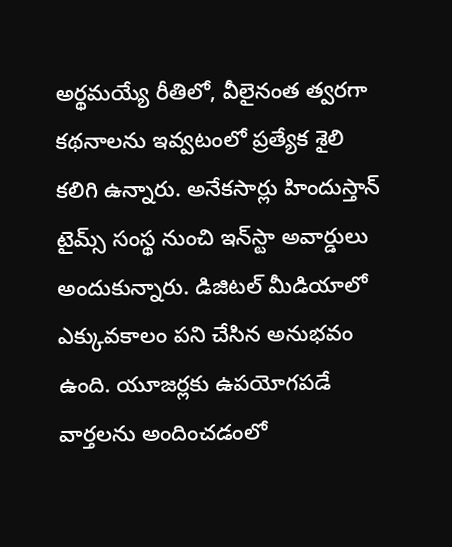అర్థమయ్యే రీతిలో, వీలైనంత త్వరగా కథనాలను ఇవ్వటంలో ప్రత్యేక శైలి కలిగి ఉన్నారు. అనేకసార్లు హిందుస్తాన్ టైమ్స్ సంస్థ నుంచి ఇన్‌స్టా అవార్డులు అందుకున్నారు. డిజిటల్ మీడియాలో ఎక్కువకాలం పని చేసిన అనుభవం ఉంది. యూజర్లకు ఉపయోగపడే వార్తలను అందించడంలో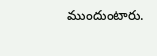ముందుంటారు.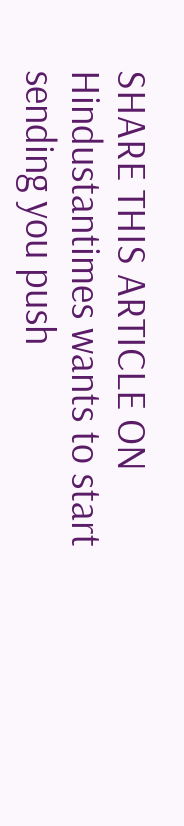SHARE THIS ARTICLE ON
Hindustantimes wants to start sending you push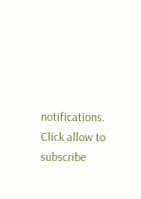notifications. Click allow to subscribe